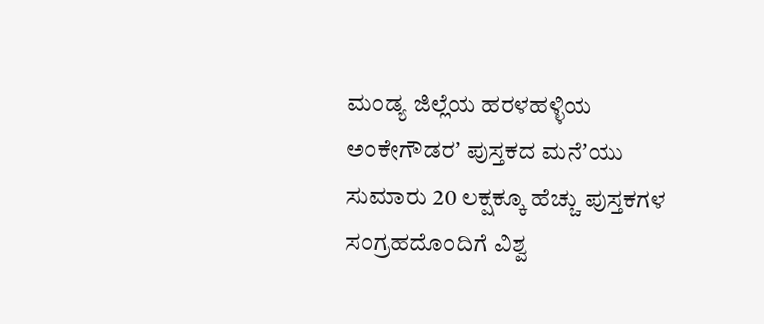ಮಂಡ್ಯ ಜಿಲ್ಲೆಯ ಹರಳಹಳ್ಳಿಯ ಅಂಕೇಗೌಡರʼ ಪುಸ್ತಕದ ಮನೆʼಯು ಸುಮಾರು 20 ಲಕ್ಷಕ್ಕೂ ಹೆಚ್ಚು ಪುಸ್ತಕಗಳ ಸಂಗ್ರಹದೊಂದಿಗೆ ವಿಶ್ವ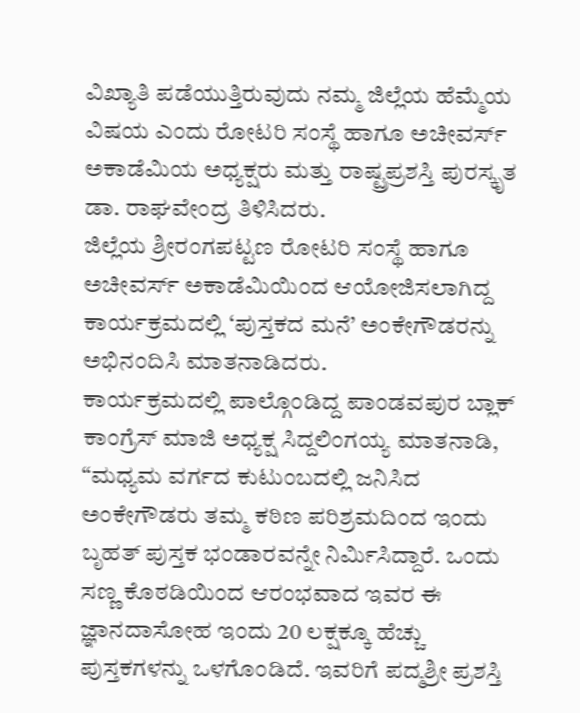ವಿಖ್ಯಾತಿ ಪಡೆಯುತ್ತಿರುವುದು ನಮ್ಮ ಜಿಲ್ಲೆಯ ಹೆಮ್ಮೆಯ ವಿಷಯ ಎಂದು ರೋಟರಿ ಸಂಸ್ಥೆ ಹಾಗೂ ಅಚೀವರ್ಸ್ ಅಕಾಡೆಮಿಯ ಅಧ್ಯಕ್ಷರು ಮತ್ತು ರಾಷ್ಟ್ರಪ್ರಶಸ್ತಿ ಪುರಸ್ಕೃತ ಡಾ. ರಾಘವೇಂದ್ರ ತಿಳಿಸಿದರು.
ಜಿಲ್ಲೆಯ ಶ್ರೀರಂಗಪಟ್ಟಣ ರೋಟರಿ ಸಂಸ್ಥೆ ಹಾಗೂ ಅಚೀವರ್ಸ್ ಅಕಾಡೆಮಿಯಿಂದ ಆಯೋಜಿಸಲಾಗಿದ್ದ ಕಾರ್ಯಕ್ರಮದಲ್ಲಿ ‘ಪುಸ್ತಕದ ಮನೆ’ ಅಂಕೇಗೌಡರನ್ನು ಅಭಿನಂದಿಸಿ ಮಾತನಾಡಿದರು.
ಕಾರ್ಯಕ್ರಮದಲ್ಲಿ ಪಾಲ್ಗೊಂಡಿದ್ದ ಪಾಂಡವಪುರ ಬ್ಲಾಕ್ ಕಾಂಗ್ರೆಸ್ ಮಾಜಿ ಅಧ್ಯಕ್ಷ ಸಿದ್ದಲಿಂಗಯ್ಯ ಮಾತನಾಡಿ, “ಮಧ್ಯಮ ವರ್ಗದ ಕುಟುಂಬದಲ್ಲಿ ಜನಿಸಿದ ಅಂಕೇಗೌಡರು ತಮ್ಮ ಕಠಿಣ ಪರಿಶ್ರಮದಿಂದ ಇಂದು ಬೃಹತ್ ಪುಸ್ತಕ ಭಂಡಾರವನ್ನೇ ನಿರ್ಮಿಸಿದ್ದಾರೆ. ಒಂದು ಸಣ್ಣ ಕೊಠಡಿಯಿಂದ ಆರಂಭವಾದ ಇವರ ಈ ಜ್ಞಾನದಾಸೋಹ ಇಂದು 20 ಲಕ್ಷಕ್ಕೂ ಹೆಚ್ಚು ಪುಸ್ತಕಗಳನ್ನು ಒಳಗೊಂಡಿದೆ. ಇವರಿಗೆ ಪದ್ಮಶ್ರೀ ಪ್ರಶಸ್ತಿ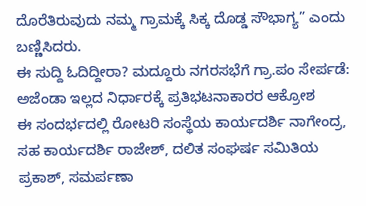ದೊರೆತಿರುವುದು ನಮ್ಮ ಗ್ರಾಮಕ್ಕೆ ಸಿಕ್ಕ ದೊಡ್ಡ ಸೌಭಾಗ್ಯ” ಎಂದು ಬಣ್ಣಿಸಿದರು.
ಈ ಸುದ್ದಿ ಓದಿದ್ದೀರಾ? ಮದ್ದೂರು ನಗರಸಭೆಗೆ ಗ್ರಾ.ಪಂ ಸೇರ್ಪಡೆ: ಅಜೆಂಡಾ ಇಲ್ಲದ ನಿರ್ಧಾರಕ್ಕೆ ಪ್ರತಿಭಟನಾಕಾರರ ಆಕ್ರೋಶ
ಈ ಸಂದರ್ಭದಲ್ಲಿ ರೋಟರಿ ಸಂಸ್ಥೆಯ ಕಾರ್ಯದರ್ಶಿ ನಾಗೇಂದ್ರ, ಸಹ ಕಾರ್ಯದರ್ಶಿ ರಾಜೇಶ್, ದಲಿತ ಸಂಘರ್ಷ ಸಮಿತಿಯ ಪ್ರಕಾಶ್, ಸಮರ್ಪಣಾ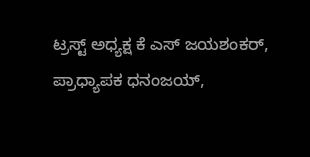ಟ್ರಸ್ಟ್ ಅಧ್ಯಕ್ಷ ಕೆ ಎಸ್ ಜಯಶಂಕರ್, ಪ್ರಾಧ್ಯಾಪಕ ಧನಂಜಯ್,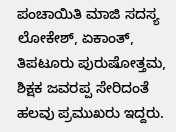ಪಂಚಾಯಿತಿ ಮಾಜಿ ಸದಸ್ಯ ಲೋಕೇಶ್, ಏಕಾಂತ್, ತಿಪಟೂರು ಪುರುಷೋತ್ತಮ, ಶಿಕ್ಷಕ ಜವರಪ್ಪ ಸೇರಿದಂತೆ ಹಲವು ಪ್ರಮುಖರು ಇದ್ದರು.